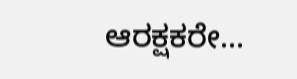ಆರಕ್ಷಕರೇ...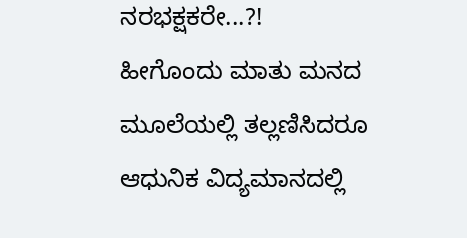ನರಭಕ್ಷಕರೇ...?!
ಹೀಗೊಂದು ಮಾತು ಮನದ ಮೂಲೆಯಲ್ಲಿ ತಲ್ಲಣಿಸಿದರೂ ಆಧುನಿಕ ವಿದ್ಯಮಾನದಲ್ಲಿ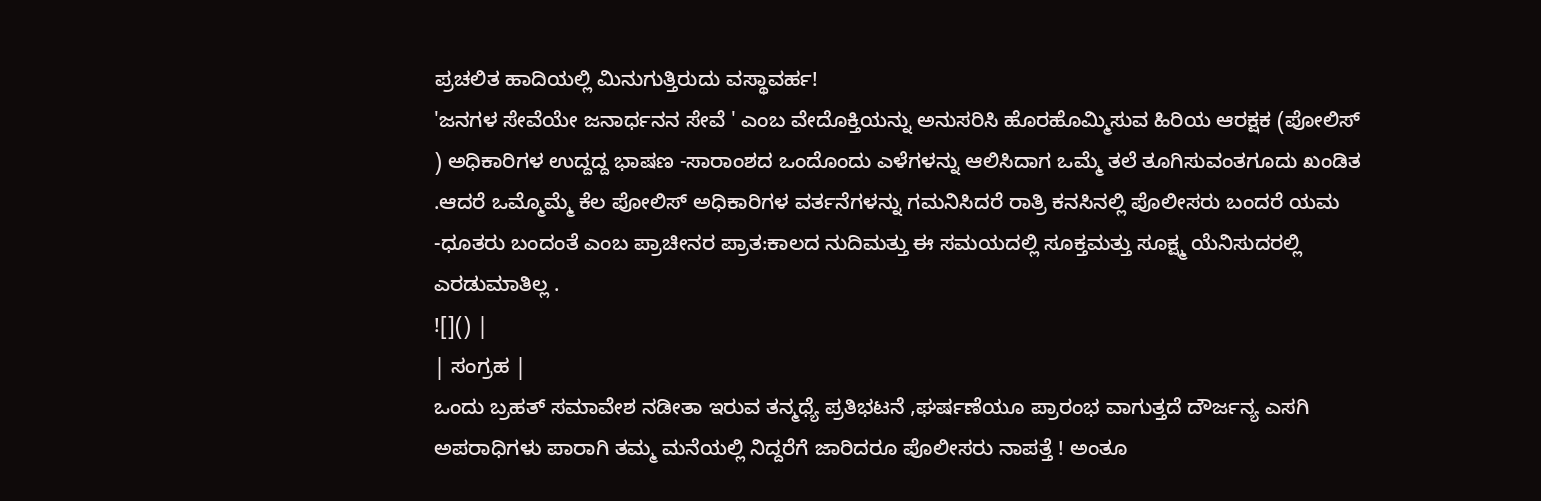ಪ್ರಚಲಿತ ಹಾದಿಯಲ್ಲಿ ಮಿನುಗುತ್ತಿರುದು ವಸ್ಥಾವರ್ಹ!
'ಜನಗಳ ಸೇವೆಯೇ ಜನಾರ್ಧನನ ಸೇವೆ ' ಎಂಬ ವೇದೊಕ್ತಿಯನ್ನು ಅನುಸರಿಸಿ ಹೊರಹೊಮ್ಮಿಸುವ ಹಿರಿಯ ಆರಕ್ಷಕ (ಪೋಲಿಸ್ ) ಅಧಿಕಾರಿಗಳ ಉದ್ದದ್ದ ಭಾಷಣ -ಸಾರಾಂಶದ ಒಂದೊಂದು ಎಳೆಗಳನ್ನು ಆಲಿಸಿದಾಗ ಒಮ್ಮೆ ತಲೆ ತೂಗಿಸುವಂತಗೂದು ಖಂಡಿತ .ಆದರೆ ಒಮ್ಮೊಮ್ಮೆ ಕೆಲ ಪೋಲಿಸ್ ಅಧಿಕಾರಿಗಳ ವರ್ತನೆಗಳನ್ನು ಗಮನಿಸಿದರೆ ರಾತ್ರಿ ಕನಸಿನಲ್ಲಿ ಪೊಲೀಸರು ಬಂದರೆ ಯಮ -ಧೂತರು ಬಂದಂತೆ ಎಂಬ ಪ್ರಾಚೀನರ ಪ್ರಾತ:ಕಾಲದ ನುದಿಮತ್ತು ಈ ಸಮಯದಲ್ಲಿ ಸೂಕ್ತಮತ್ತು ಸೂಕ್ಷ್ಮ ಯೆನಿಸುದರಲ್ಲಿ ಎರಡುಮಾತಿಲ್ಲ .
![]() |
| ಸಂಗ್ರಹ |
ಒಂದು ಬ್ರಹತ್ ಸಮಾವೇಶ ನಡೀತಾ ಇರುವ ತನ್ಮಧ್ಯೆ ಪ್ರತಿಭಟನೆ ,ಘರ್ಷಣೆಯೂ ಪ್ರಾರಂಭ ವಾಗುತ್ತದೆ ದೌರ್ಜನ್ಯ ಎಸಗಿ ಅಪರಾಧಿಗಳು ಪಾರಾಗಿ ತಮ್ಮ ಮನೆಯಲ್ಲಿ ನಿದ್ದರೆಗೆ ಜಾರಿದರೂ ಪೊಲೀಸರು ನಾಪತ್ತೆ ! ಅಂತೂ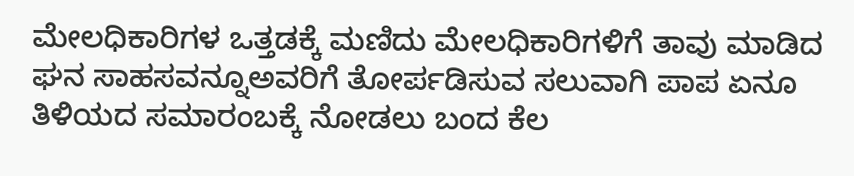ಮೇಲಧಿಕಾರಿಗಳ ಒತ್ತಡಕ್ಕೆ ಮಣಿದು ಮೇಲಧಿಕಾರಿಗಳಿಗೆ ತಾವು ಮಾಡಿದ ಘನ ಸಾಹಸವನ್ನೂಅವರಿಗೆ ತೋರ್ಪಡಿಸುವ ಸಲುವಾಗಿ ಪಾಪ ಏನೂ ತಿಳಿಯದ ಸಮಾರಂಬಕ್ಕೆ ನೋಡಲು ಬಂದ ಕೆಲ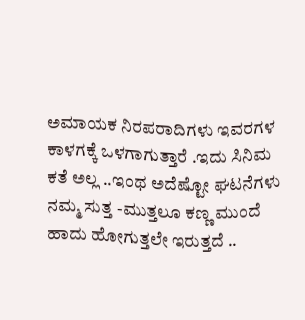ಅಮಾಯಕ ನಿರಪರಾದಿಗಳು ಇವರಗಳ ಕಾಳಗಕ್ಕೆ ಒಳಗಾಗುತ್ತಾರೆ .ಇದು ಸಿನಿಮ ಕತೆ ಅಲ್ಲ ..ಇಂಥ ಅದೆಷ್ಟೋ ಘಟನೆಗಳು ನಮ್ಮ ಸುತ್ತ -ಮುತ್ತಲೂ ಕಣ್ಣ ಮುಂದೆ ಹಾದು ಹೋಗುತ್ತಲೇ ಇರುತ್ತದೆ ..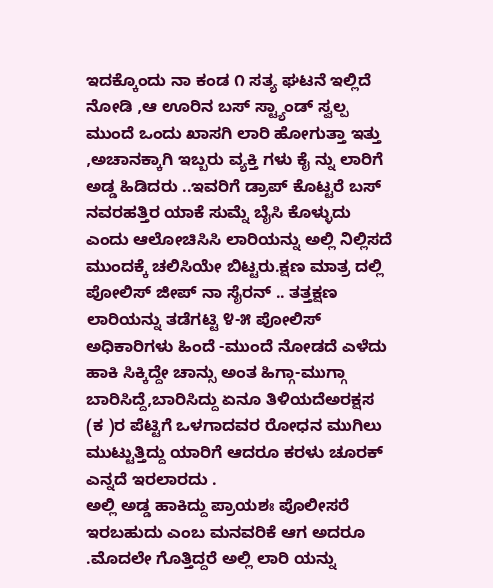ಇದಕ್ಕೊಂದು ನಾ ಕಂಡ ೧ ಸತ್ಯ ಘಟನೆ ಇಲ್ಲಿದೆ ನೋಡಿ ,ಆ ಊರಿನ ಬಸ್ ಸ್ಟ್ಯಾಂಡ್ ಸ್ವಲ್ಪ ಮುಂದೆ ಒಂದು ಖಾಸಗಿ ಲಾರಿ ಹೋಗುತ್ತಾ ಇತ್ತು ,ಅಚಾನಕ್ಕಾಗಿ ಇಬ್ಬರು ವ್ಯಕ್ತಿ ಗಳು ಕೈ ನ್ನು ಲಾರಿಗೆ ಅಡ್ಡ ಹಿಡಿದರು ..ಇವರಿಗೆ ಡ್ರಾಪ್ ಕೊಟ್ಟರೆ ಬಸ್ ನವರಹತ್ತಿರ ಯಾಕೆ ಸುಮ್ನೆ ಬೈಸಿ ಕೊಳ್ಳುದು ಎಂದು ಆಲೋಚಿಸಿಸಿ ಲಾರಿಯನ್ನು ಅಲ್ಲಿ ನಿಲ್ಲಿಸದೆ ಮುಂದಕ್ಕೆ ಚಲಿಸಿಯೇ ಬಿಟ್ಟರು.ಕ್ಷಣ ಮಾತ್ರ ದಲ್ಲಿ ಪೋಲಿಸ್ ಜೀಪ್ ನಾ ಸೈರನ್ .. ತತ್ತಕ್ಷಣ ಲಾರಿಯನ್ನು ತಡೆಗಟ್ಟಿ ೪-೫ ಪೋಲಿಸ್ ಅಧಿಕಾರಿಗಳು ಹಿಂದೆ -ಮುಂದೆ ನೋಡದೆ ಎಳೆದು ಹಾಕಿ ಸಿಕ್ಕಿದ್ದೇ ಚಾನ್ಸು ಅಂತ ಹಿಗ್ಗಾ-ಮುಗ್ಗಾ ಬಾರಿಸಿದ್ದೆ,ಬಾರಿಸಿದ್ದು ಏನೂ ತಿಳಿಯದೆಅರಕ್ಷಸ (ಕ )ರ ಪೆಟ್ಟಿಗೆ ಒಳಗಾದವರ ರೋಧನ ಮುಗಿಲು ಮುಟ್ಟುತ್ತಿದ್ದು ಯಾರಿಗೆ ಆದರೂ ಕರಳು ಚೂರಕ್ ಎನ್ನದೆ ಇರಲಾರದು .
ಅಲ್ಲಿ ಅಡ್ಡ ಹಾಕಿದ್ದು ಪ್ರಾಯಶಃ ಪೊಲೀಸರೆ ಇರಬಹುದು ಎಂಬ ಮನವರಿಕೆ ಆಗ ಅದರೂ .ಮೊದಲೇ ಗೊತ್ತಿದ್ದರೆ ಅಲ್ಲಿ ಲಾರಿ ಯನ್ನು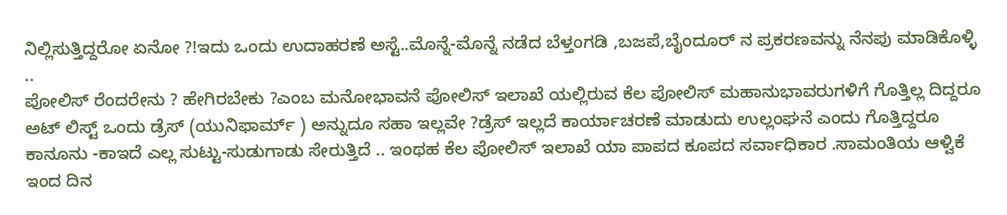ನಿಲ್ಲಿಸುತ್ತಿದ್ದರೋ ಏನೋ ?!ಇದು ಒಂದು ಉದಾಹರಣೆ ಅಸ್ಟೆ..ಮೊನ್ನೆ-ಮೊನ್ನೆ ನಡೆದ ಬೆಳ್ತಂಗಡಿ ,ಬಜಪೆ,ಬೈಂದೂರ್ ನ ಪ್ರಕರಣವನ್ನು ನೆನಪು ಮಾಡಿಕೊಳ್ಳಿ ..
ಪೋಲಿಸ್ ರೆಂದರೇನು ? ಹೇಗಿರಬೇಕು ?ಎಂಬ ಮನೋಭಾವನೆ ಪೋಲಿಸ್ ಇಲಾಖೆ ಯಲ್ಲಿರುವ ಕೆಲ ಪೋಲಿಸ್ ಮಹಾನುಭಾವರುಗಳಿಗೆ ಗೊತ್ತಿಲ್ಲ ದಿದ್ದರೂ ಅಟ್ ಲಿಸ್ಟ್ ಒಂದು ಡ್ರೆಸ್ (ಯುನಿಫಾರ್ಮ್ ) ಅನ್ನುದೂ ಸಹಾ ಇಲ್ಲವೇ ?ಡ್ರೆಸ್ ಇಲ್ಲದೆ ಕಾರ್ಯಾಚರಣೆ ಮಾಡುದು ಉಲ್ಲಂಘನೆ ಎಂದು ಗೊತ್ತಿದ್ದರೂ ಕಾನೂನು -ಕಾಇದೆ ಎಲ್ಲ ಸುಟ್ಟು-ಸುಡುಗಾಡು ಸೇರುತ್ತಿದೆ .. ಇಂಥಹ ಕೆಲ ಪೋಲಿಸ್ ಇಲಾಖೆ ಯಾ ಪಾಪದ ಕೂಪದ ಸರ್ವಾಧಿಕಾರ .ಸಾಮಂತಿಯ ಆಳ್ವಿಕೆ ಇಂದ ದಿನ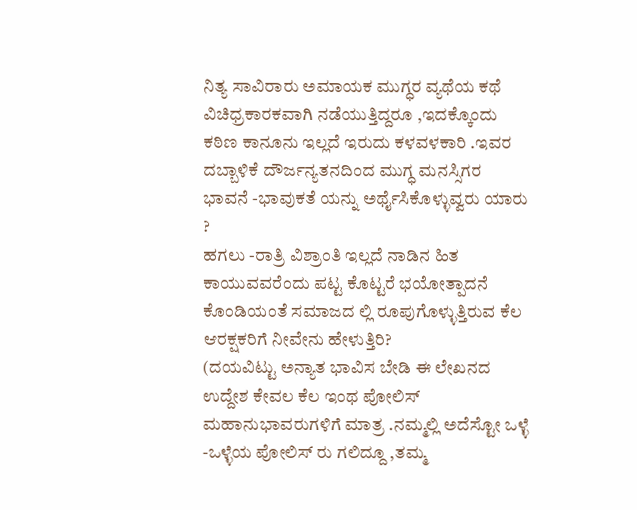ನಿತ್ಯ ಸಾವಿರಾರು ಅಮಾಯಕ ಮುಗ್ಧರ ವ್ಯಥೆಯ ಕಥೆ ವಿಚಿಧ್ರಕಾರಕವಾಗಿ ನಡೆಯುತ್ತಿದ್ದರೂ ,ಇದಕ್ಕೊಂದು ಕಠಿಣ ಕಾನೂನು ಇಲ್ಲದೆ ಇರುದು ಕಳವಳಕಾರಿ .ಇವರ ದಬ್ಬಾಳಿಕೆ ದೌರ್ಜನ್ಯತನದಿಂದ ಮುಗ್ಧ ಮನಸ್ಸಿಗರ ಭಾವನೆ -ಭಾವುಕತೆ ಯನ್ನು ಅರ್ಥೈಸಿಕೊಳ್ಳುವ್ವರು ಯಾರು ?
ಹಗಲು -ರಾತ್ರಿ ವಿಶ್ರಾಂತಿ ಇಲ್ಲದೆ ನಾಡಿನ ಹಿತ ಕಾಯುವವರೆಂದು ಪಟ್ಟ ಕೊಟ್ಟರೆ ಭಯೋತ್ಪಾದನೆ ಕೊಂಡಿಯಂತೆ ಸಮಾಜದ ಲ್ಲಿ ರೂಪುಗೊಳ್ಳುತ್ತಿರುವ ಕೆಲ ಆರಕ್ಷಕರಿಗೆ ನೀವೇನು ಹೇಳುತ್ತಿರಿ?
(ದಯವಿಟ್ಟು ಅನ್ಯಾತ ಭಾವಿಸ ಬೇಡಿ ಈ ಲೇಖನದ ಉದ್ದೇಶ ಕೇವಲ ಕೆಲ ಇಂಥ ಪೋಲಿಸ್ ಮಹಾನುಭಾವರುಗಳಿಗೆ ಮಾತ್ರ .ನಮ್ಮಲ್ಲಿ ಅದೆಸ್ಟೋ ಒಳ್ಳೆ -ಒಳ್ಳೆಯ ಪೋಲಿಸ್ ರು ಗಲಿದ್ದೂ ,ತಮ್ಮ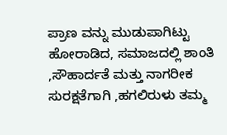ಪ್ರಾಣ ವನ್ನು ಮುಡುಪಾಗಿಟ್ಟು ಹೋರಾಡಿದ, ಸಮಾಜದಲ್ಲಿ ಶಾಂತಿ ,ಸೌಹಾರ್ದತೆ ಮತ್ತು ನಾಗರೀಕ ಸುರಕ್ಷತೆಗಾಗಿ ,ಹಗಲಿರುಳು ತಮ್ಮ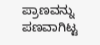ಪ್ರಾಣವನ್ನು ಪಣವಾಗಿಟ್ಟ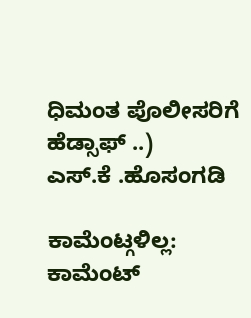ಧಿಮಂತ ಪೊಲೀಸರಿಗೆ ಹೆಡ್ಸಾಫ್ ..)
ಎಸ್.ಕೆ .ಹೊಸಂಗಡಿ

ಕಾಮೆಂಟ್ಗಳಿಲ್ಲ:
ಕಾಮೆಂಟ್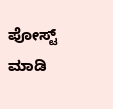ಪೋಸ್ಟ್ ಮಾಡಿ